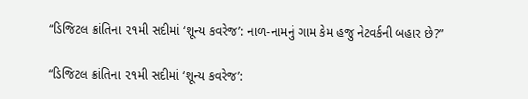“ડિજિટલ ક્રાંતિના ૨૧મી સદીમાં ‘શૂન્ય કવરેજ’: નાળ‑નામનું ગામ કેમ હજુ નેટવર્કની બહાર છે?”

“ડિજિટલ ક્રાંતિના ૨૧મી સદીમાં ‘શૂન્ય કવરેજ’: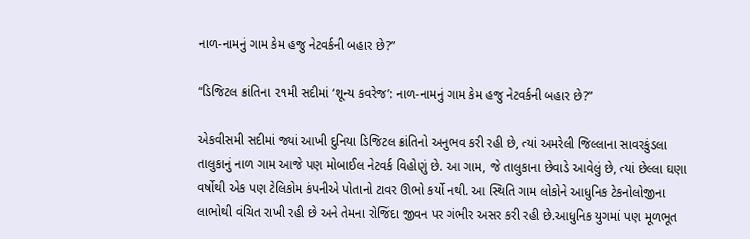નાળ‑નામનું ગામ કેમ હજુ નેટવર્કની બહાર છે?”

“ડિજિટલ ક્રાંતિના ૨૧મી સદીમાં ‘શૂન્ય કવરેજ’: નાળ‑નામનું ગામ કેમ હજુ નેટવર્કની બહાર છે?”

એકવીસમી સદીમાં જ્યાં આખી દુનિયા ડિજિટલ ક્રાંતિનો અનુભવ કરી રહી છે, ત્યાં અમરેલી જિલ્લાના સાવરકુંડલા તાલુકાનું નાળ ગામ આજે પણ મોબાઈલ નેટવર્ક વિહોણું છે. આ ગામ, જે તાલુકાના છેવાડે આવેલું છે, ત્યાં છેલ્લા ઘણા વર્ષોથી એક પણ ટેલિકોમ કંપનીએ પોતાનો ટાવર ઊભો કર્યો નથી. આ સ્થિતિ ગામ લોકોને આધુનિક ટેકનોલોજીના લાભોથી વંચિત રાખી રહી છે અને તેમના રોજિંદા જીવન પર ગંભીર અસર કરી રહી છે.આધુનિક યુગમાં પણ મૂળભૂત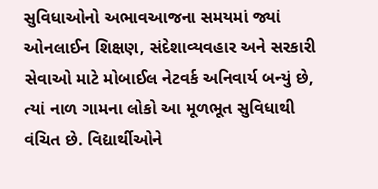સુવિધાઓનો અભાવઆજના સમયમાં જ્યાં ઓનલાઈન શિક્ષણ, સંદેશાવ્યવહાર અને સરકારી સેવાઓ માટે મોબાઈલ નેટવર્ક અનિવાર્ય બન્યું છે, ત્યાં નાળ ગામના લોકો આ મૂળભૂત સુવિધાથી વંચિત છે. વિદ્યાર્થીઓને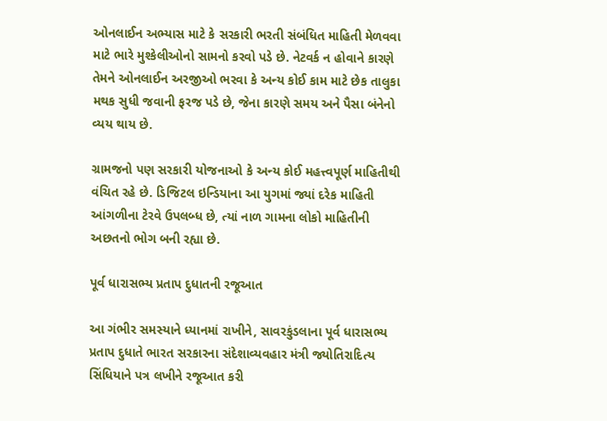ઓનલાઈન અભ્યાસ માટે કે સરકારી ભરતી સંબંધિત માહિતી મેળવવા માટે ભારે મુશ્કેલીઓનો સામનો કરવો પડે છે. નેટવર્ક ન હોવાને કારણે તેમને ઓનલાઈન અરજીઓ ભરવા કે અન્ય કોઈ કામ માટે છેક તાલુકા મથક સુધી જવાની ફરજ પડે છે, જેના કારણે સમય અને પૈસા બંનેનો વ્યય થાય છે.

ગ્રામજનો પણ સરકારી યોજનાઓ કે અન્ય કોઈ મહત્ત્વપૂર્ણ માહિતીથી વંચિત રહે છે. ડિજિટલ ઇન્ડિયાના આ યુગમાં જ્યાં દરેક માહિતી આંગળીના ટેરવે ઉપલબ્ધ છે, ત્યાં નાળ ગામના લોકો માહિતીની અછતનો ભોગ બની રહ્યા છે.

પૂર્વ ધારાસભ્ય પ્રતાપ દુધાતની રજૂઆત

આ ગંભીર સમસ્યાને ધ્યાનમાં રાખીને, સાવરકુંડલાના પૂર્વ ધારાસભ્ય પ્રતાપ દુધાતે ભારત સરકારના સંદેશાવ્યવહાર મંત્રી જ્યોતિરાદિત્ય સિંધિયાને પત્ર લખીને રજૂઆત કરી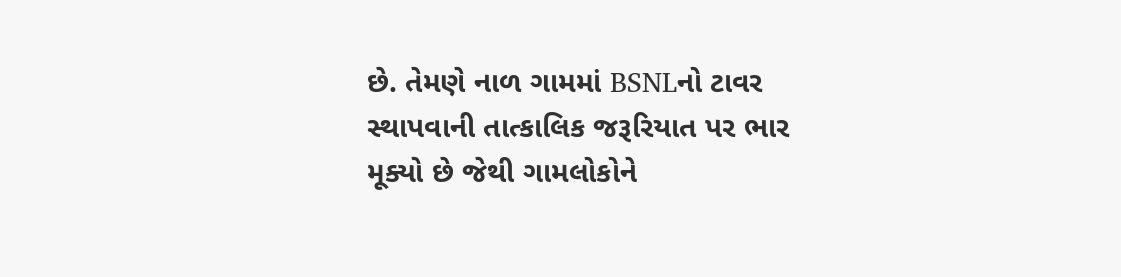છે. તેમણે નાળ ગામમાં BSNLનો ટાવર સ્થાપવાની તાત્કાલિક જરૂરિયાત પર ભાર મૂક્યો છે જેથી ગામલોકોને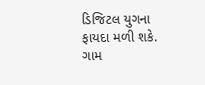ડિજિટલ યુગના ફાયદા મળી શકે. ગામ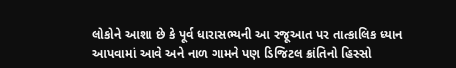લોકોને આશા છે કે પૂર્વ ધારાસભ્યની આ રજૂઆત પર તાત્કાલિક ધ્યાન આપવામાં આવે અને નાળ ગામને પણ ડિજિટલ ક્રાંતિનો હિસ્સો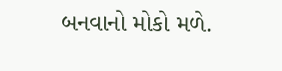બનવાનો મોકો મળે.